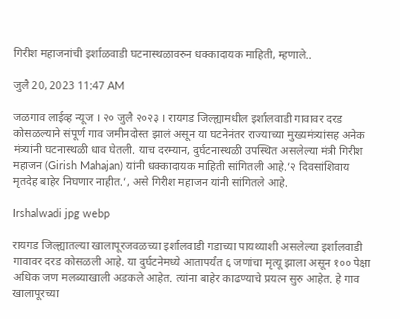गिरीश महाजनांची इर्शाळवाडी घटनास्थळावरुन धक्कादायक माहिती, म्हणाले..

जुलै 20, 2023 11:47 AM

जळगाव लाईव्ह न्यूज । २० जुलै २०२३ । रायगड जिल्ह्यामधील इर्शालवाडी गावावर दरड कोसळल्याने संपूर्ण गाव जमीनदोस्त झालं असून या घटनेनंतर राज्याच्या मुख्यमंत्र्यांसह अनेक मंत्र्यांनी घटनास्थळी धाव घेतली. याच दरम्यान, दुर्घटनास्थळी उपस्थित असलेल्या मंत्री गिरीश महाजन (Girish Mahajan) यांनी धक्कादायक माहिती सांगितली आहे.’२ दिवसांशिवाय मृतदेह बाहेर निघणार नाहीत.’, असे गिरीश महाजन यांनी सांगितले आहे.

Irshalwadi jpg webp

रायगड जिल्ह्यातल्या खालापूरजवळच्या इर्शालवाडी गडाच्या पायथ्याशी असलेल्या इर्शालवाडी गावावर दरड कोसळली आहे. या दुर्घटनेमध्ये आतापर्यंत ६ जणांचा मृत्यू झाला असून १०० पेक्षा अधिक जण मलब्याखाली अडकले आहेत. त्यांना बाहेर काढण्याचे प्रयत्न सुरु आहेत. हे गाव खालापूरच्या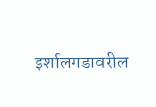इर्शालगडावरील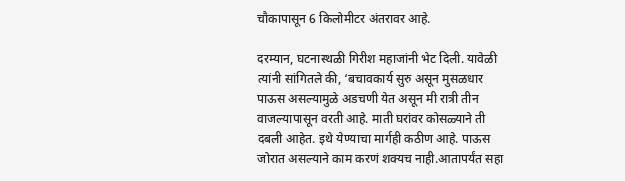चौकापासून 6 किलोमीटर अंतरावर आहे.

दरम्यान, घटनास्थळी गिरीश महाजांनी भेट दिली. यावेळी त्यांनी सांगितले की, ‘बचावकार्य सुरु असून मुसळधार पाऊस असल्यामुळे अडचणी येत असून मी रात्री तीन वाजल्यापासून वरती आहे. माती घरांवर कोसळ्याने ती दबली आहेत. इथे येण्याचा मार्गही कठीण आहे. पाऊस जोरात असल्याने काम करणं शक्यच नाही.आतापर्यंत सहा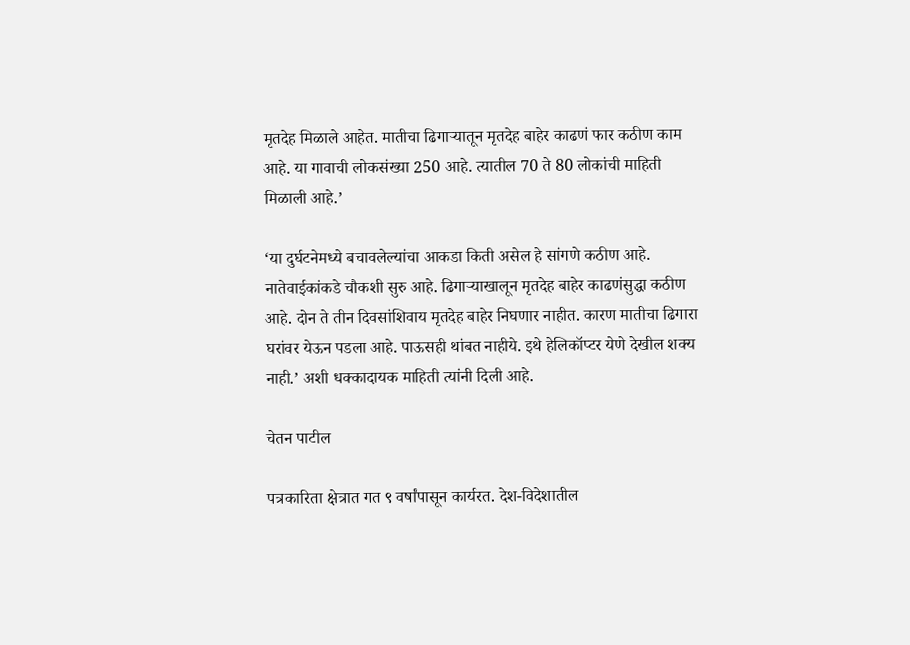मृतदेह मिळाले आहेत. मातीचा ढिगाऱ्यातून मृतदेह बाहेर काढणं फार कठीण काम आहे. या गावाची लोकसंख्या 250 आहे. त्यातील 70 ते 80 लोकांची माहिती मिळाली आहे.’

‘या दुर्घटनेमध्ये बचावलेल्यांचा आकडा किती असेल हे सांगणे कठीण आहे. नातेवाईकांकडे चौकशी सुरु आहे. ढिगाऱ्याखालून मृतदेह बाहेर काढणंसुद्धा कठीण आहे. दोन ते तीन दिवसांशिवाय मृतदेह बाहेर निघणार नाहीत. कारण मातीचा ढिगारा घरांवर येऊन पडला आहे. पाऊसही थांबत नाहीये. इथे हेलिकॉप्टर येणे देखील शक्य नाही.’ अशी धक्कादायक माहिती त्यांनी दिली आहे.

चेतन पाटील

पत्रकारिता क्षेत्रात गत ९ वर्षांपासून कार्यरत. देश-विदेशातील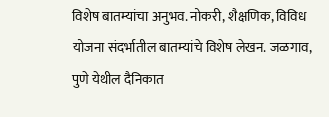विशेष बातम्यांचा अनुभव. नोकरी, शैक्षणिक, विविध योजना संदर्भातील बातम्यांचे विशेष लेखन. जळगाव, पुणे येथील दैनिकात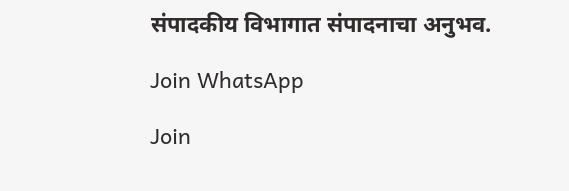संपादकीय विभागात संपादनाचा अनुभव.

Join WhatsApp

Join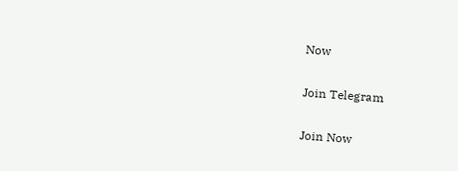Now

Join Telegram

Join Now